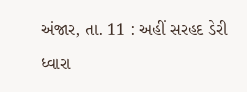અંજાર, તા. 11 : અહીં સરહદ ડેરી ધ્વારા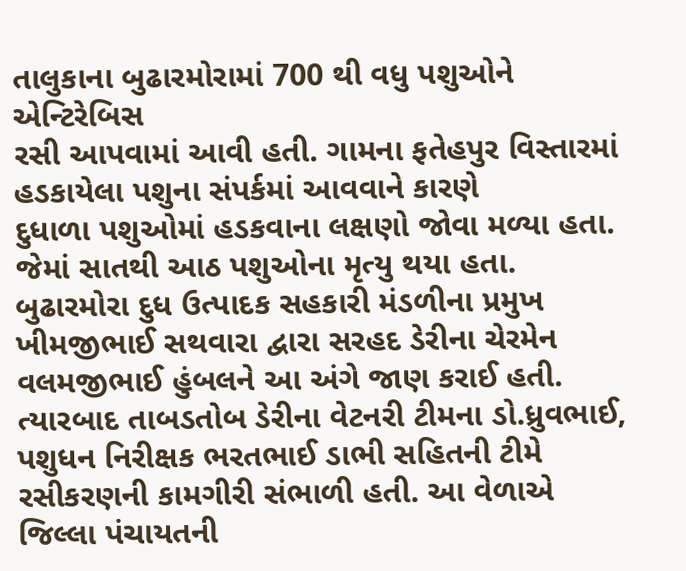તાલુકાના બુઢારમોરામાં 700 થી વધુ પશુઓને એન્ટિરેબિસ
રસી આપવામાં આવી હતી. ગામના ફતેહપુર વિસ્તારમાં હડકાયેલા પશુના સંપર્કમાં આવવાને કારણે
દુધાળા પશુઓમાં હડકવાના લક્ષણો જોવા મળ્યા હતા. જેમાં સાતથી આઠ પશુઓના મૃત્યુ થયા હતા.
બુઢારમોરા દુધ ઉત્પાદક સહકારી મંડળીના પ્રમુખ ખીમજીભાઈ સથવારા દ્વારા સરહદ ડેરીના ચેરમેન
વલમજીભાઈ હુંબલને આ અંગે જાણ કરાઈ હતી. ત્યારબાદ તાબડતોબ ડેરીના વેટનરી ટીમના ડો.ધ્રુવભાઈ, પશુધન નિરીક્ષક ભરતભાઈ ડાભી સહિતની ટીમે રસીકરણની કામગીરી સંભાળી હતી. આ વેળાએ
જિલ્લા પંચાયતની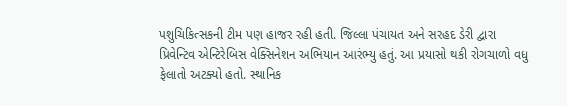પશુચિકિત્સકની ટીમ પણ હાજર રહી હતી. જિલ્લા પંચાયત અને સરહદ ડેરી દ્વારા
પ્રિવેન્ટિવ એન્ટિરેબિસ વેક્સિનેશન અભિયાન આરંભ્યુ હતું. આ પ્રયાસો થકી રોગચાળો વધુ
ફેલાતો અટક્યો હતો. સ્થાનિક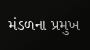મંડળના પ્રમુખ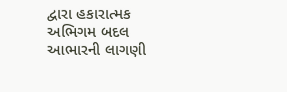દ્વારા હકારાત્મક અભિગમ બદલ આભારની લાગણી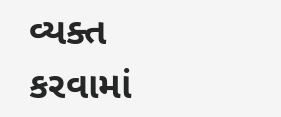વ્યક્ત કરવામાં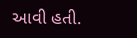આવી હતી.